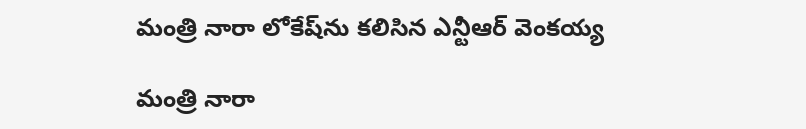మంత్రి నారా లోకేష్‌ను కలిసిన ఎన్టీఆర్ వెంకయ్య

మంత్రి నారా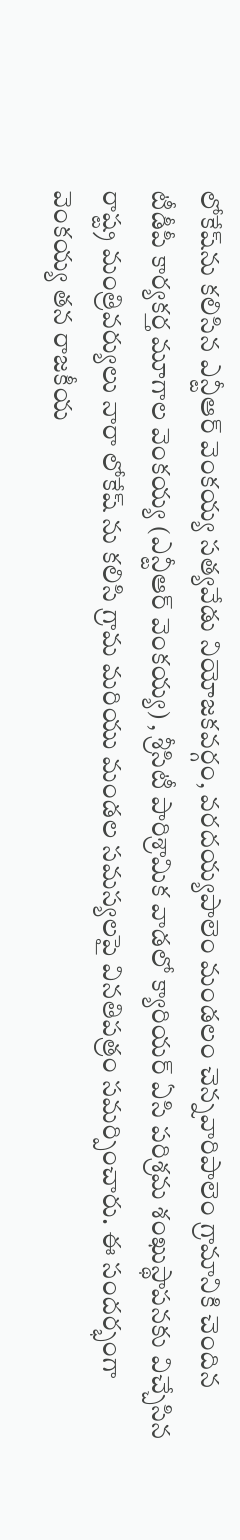లోకేష్‌ను కలిసిన ఎన్టీఆర్ వెంకయ్య సత్యవేడు నియోజకవర్గం, వరదయ్యపాలెం మండలం చెన్నవారిపాలెం గ్రామానికి చెందిన టీడీపీ కార్యకర్త మూగాల వెంకయ్య (ఎన్టీఆర్ వెంకయ్య) , శ్రీసిటీ పారిశ్రామిక వాడలో క్యారియర్ ఏసి పరిశ్రమ శంఖుస్థాపనకు విచ్చేసిన రాష్ట్ర మంత్రివర్యులు నారా లోకేష్ ను కలిసి గ్రామ మరియు మండల సమస్యలపై వినతిపత్రం సమర్పించారు. ఈ సందర్భంగా వెంకయ్య తన రాజకీయ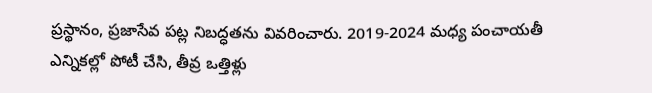ప్రస్థానం, ప్రజాసేవ పట్ల నిబద్ధతను వివరించారు. 2019-2024 మధ్య పంచాయతీ ఎన్నికల్లో పోటీ చేసి, తీవ్ర ఒత్తిళ్లు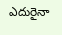ఎదురైనా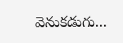వెనుకడుగు...